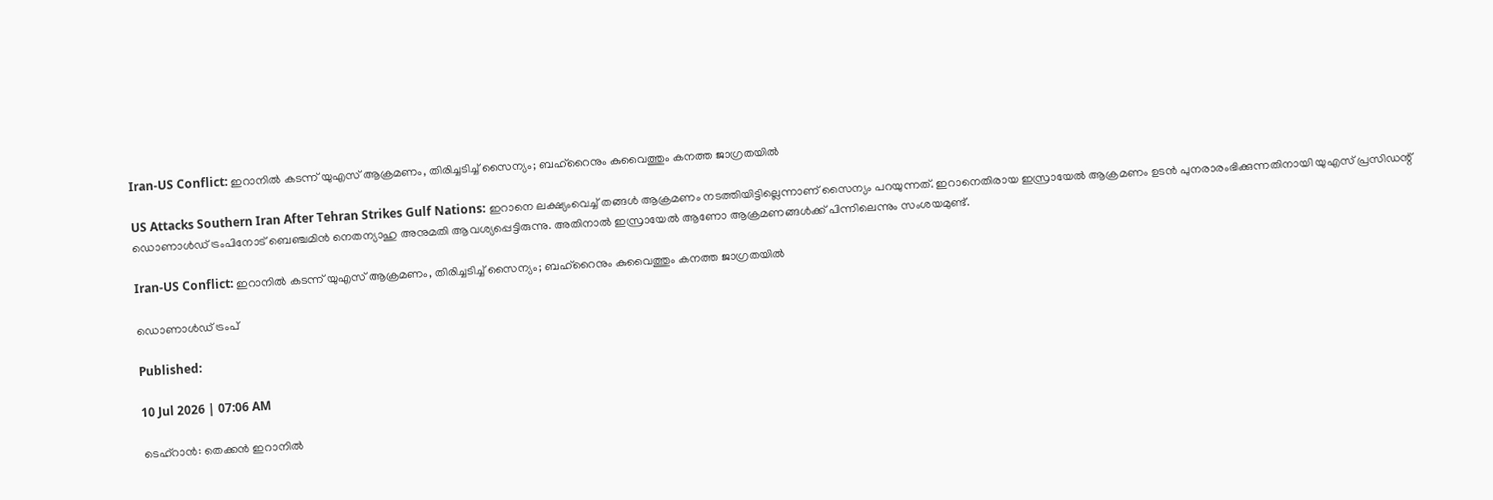Iran-US Conflict: ഇറാനില്‍ കടന്ന് യുഎസ് ആക്രമണം, തിരിച്ചടിച്ച് സൈന്യം; ബഹ്‌റൈനും കുവൈത്തും കനത്ത ജാഗ്രതയില്‍

US Attacks Southern Iran After Tehran Strikes Gulf Nations: ഇറാനെ ലക്ഷ്യംവെച്ച് തങ്ങള്‍ ആക്രമണം നടത്തിയിട്ടില്ലെന്നാണ് സൈന്യം പറയുന്നത്. ഇറാനെതിരായ ഇസ്രായേല്‍ ആക്രമണം ഉടന്‍ പുനരാരംഭിക്കുന്നതിനായി യുഎസ് പ്രസിഡന്റ് ഡൊണാള്‍ഡ് ട്രംപിനോട് ബെഞ്ചമിന്‍ നെതന്യാഹു അനുമതി ആവശ്യപ്പെട്ടിരുന്നു. അതിനാല്‍ ഇസ്രായേല്‍ ആണോ ആക്രമണങ്ങള്‍ക്ക് പിന്നിലെന്നും സംശയമുണ്ട്.

Iran-US Conflict: ഇറാനില്‍ കടന്ന് യുഎസ് ആക്രമണം, തിരിച്ചടിച്ച് സൈന്യം; ബഹ്‌റൈനും കുവൈത്തും കനത്ത ജാഗ്രതയില്‍

ഡൊണാള്‍ഡ് ട്രംപ്‌

Published:

10 Jul 2026 | 07:06 AM

ടെഹ്‌റാന്‍: തെക്കന്‍ ഇറാനില്‍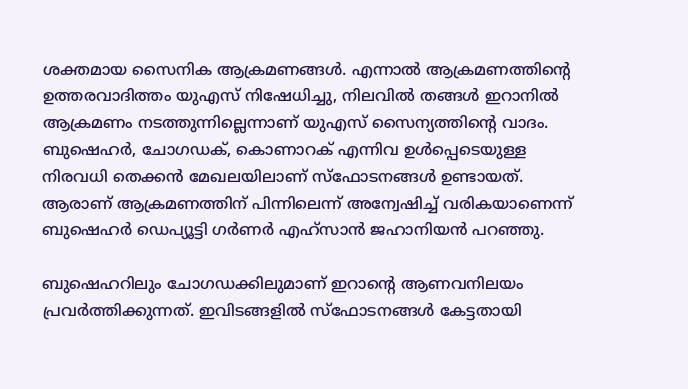ശക്തമായ സൈനിക ആക്രമണങ്ങള്‍. എന്നാല്‍ ആക്രമണത്തിന്റെ ഉത്തരവാദിത്തം യുഎസ് നിഷേധിച്ചു, നിലവില്‍ തങ്ങള്‍ ഇറാനില്‍ ആക്രമണം നടത്തുന്നില്ലെന്നാണ് യുഎസ് സൈന്യത്തിന്റെ വാദം. ബുഷെഹര്‍, ചോഗഡക്, കൊണാറക് എന്നിവ ഉള്‍പ്പെടെയുള്ള നിരവധി തെക്കന്‍ മേഖലയിലാണ് സ്‌ഫോടനങ്ങള്‍ ഉണ്ടായത്. ആരാണ് ആക്രമണത്തിന് പിന്നിലെന്ന് അന്വേഷിച്ച് വരികയാണെന്ന് ബുഷെഹര്‍ ഡെപ്യൂട്ടി ഗര്‍ണര്‍ എഹ്‌സാന്‍ ജഹാനിയന്‍ പറഞ്ഞു.

ബുഷെഹറിലും ചോഗഡക്കിലുമാണ് ഇറാന്റെ ആണവനിലയം പ്രവര്‍ത്തിക്കുന്നത്. ഇവിടങ്ങളില്‍ സ്‌ഫോടനങ്ങള്‍ കേട്ടതായി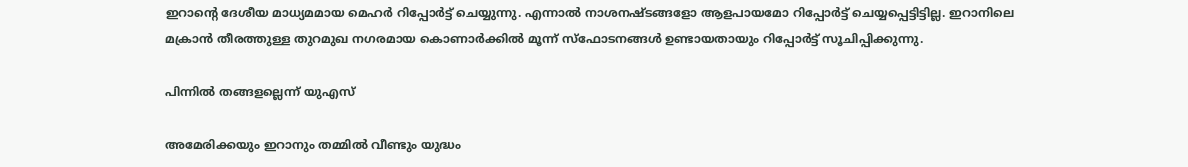ഇറാന്റെ ദേശീയ മാധ്യമമായ മെഹര്‍ റിപ്പോര്‍ട്ട് ചെയ്യുന്നു. എന്നാല്‍ നാശനഷ്ടങ്ങളോ ആളപായമോ റിപ്പോര്‍ട്ട് ചെയ്യപ്പെട്ടിട്ടില്ല. ഇറാനിലെ മക്രാന്‍ തീരത്തുള്ള തുറമുഖ നഗരമായ കൊണാര്‍ക്കില്‍ മൂന്ന് സ്‌ഫോടനങ്ങള്‍ ഉണ്ടായതായും റിപ്പോര്‍ട്ട് സൂചിപ്പിക്കുന്നു.

പിന്നില്‍ തങ്ങളല്ലെന്ന് യുഎസ്

അമേരിക്കയും ഇറാനും തമ്മില്‍ വീണ്ടും യുദ്ധം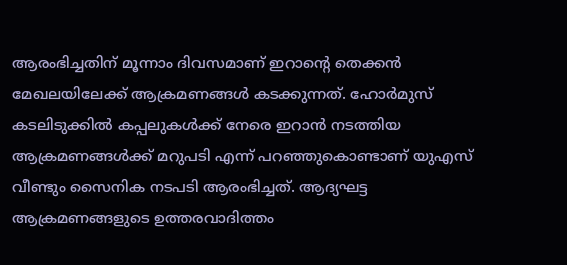ആരംഭിച്ചതിന് മൂന്നാം ദിവസമാണ് ഇറാന്റെ തെക്കന്‍ മേഖലയിലേക്ക് ആക്രമണങ്ങള്‍ കടക്കുന്നത്. ഹോര്‍മുസ് കടലിടുക്കില്‍ കപ്പലുകള്‍ക്ക് നേരെ ഇറാന്‍ നടത്തിയ ആക്രമണങ്ങള്‍ക്ക് മറുപടി എന്ന് പറഞ്ഞുകൊണ്ടാണ് യുഎസ് വീണ്ടും സൈനിക നടപടി ആരംഭിച്ചത്. ആദ്യഘട്ട ആക്രമണങ്ങളുടെ ഉത്തരവാദിത്തം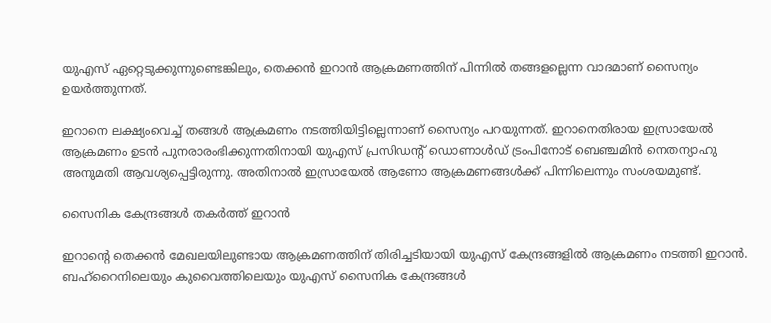യുഎസ് ഏറ്റെടുക്കുന്നുണ്ടെങ്കിലും, തെക്കന്‍ ഇറാന്‍ ആക്രമണത്തിന് പിന്നില്‍ തങ്ങളല്ലെന്ന വാദമാണ് സൈന്യം ഉയര്‍ത്തുന്നത്.

ഇറാനെ ലക്ഷ്യംവെച്ച് തങ്ങള്‍ ആക്രമണം നടത്തിയിട്ടില്ലെന്നാണ് സൈന്യം പറയുന്നത്. ഇറാനെതിരായ ഇസ്രായേല്‍ ആക്രമണം ഉടന്‍ പുനരാരംഭിക്കുന്നതിനായി യുഎസ് പ്രസിഡന്റ് ഡൊണാള്‍ഡ് ട്രംപിനോട് ബെഞ്ചമിന്‍ നെതന്യാഹു അനുമതി ആവശ്യപ്പെട്ടിരുന്നു. അതിനാല്‍ ഇസ്രായേല്‍ ആണോ ആക്രമണങ്ങള്‍ക്ക് പിന്നിലെന്നും സംശയമുണ്ട്.

സൈനിക കേന്ദ്രങ്ങള്‍ തകര്‍ത്ത് ഇറാന്‍

ഇറാന്റെ തെക്കന്‍ മേഖലയിലുണ്ടായ ആക്രമണത്തിന് തിരിച്ചടിയായി യുഎസ് കേന്ദ്രങ്ങളില്‍ ആക്രമണം നടത്തി ഇറാന്‍. ബഹ്‌റൈനിലെയും കുവൈത്തിലെയും യുഎസ് സൈനിക കേന്ദ്രങ്ങള്‍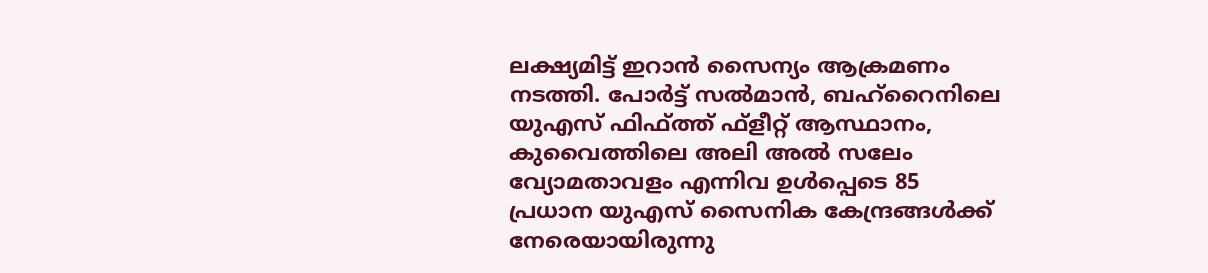ലക്ഷ്യമിട്ട് ഇറാന്‍ സൈന്യം ആക്രമണം നടത്തി. പോര്‍ട്ട് സല്‍മാന്‍, ബഹ്‌റൈനിലെ യുഎസ് ഫിഫ്ത്ത് ഫ്‌ളീറ്റ് ആസ്ഥാനം, കുവൈത്തിലെ അലി അല്‍ സലേം വ്യോമതാവളം എന്നിവ ഉള്‍പ്പെടെ 85 പ്രധാന യുഎസ് സൈനിക കേന്ദ്രങ്ങള്‍ക്ക് നേരെയായിരുന്നു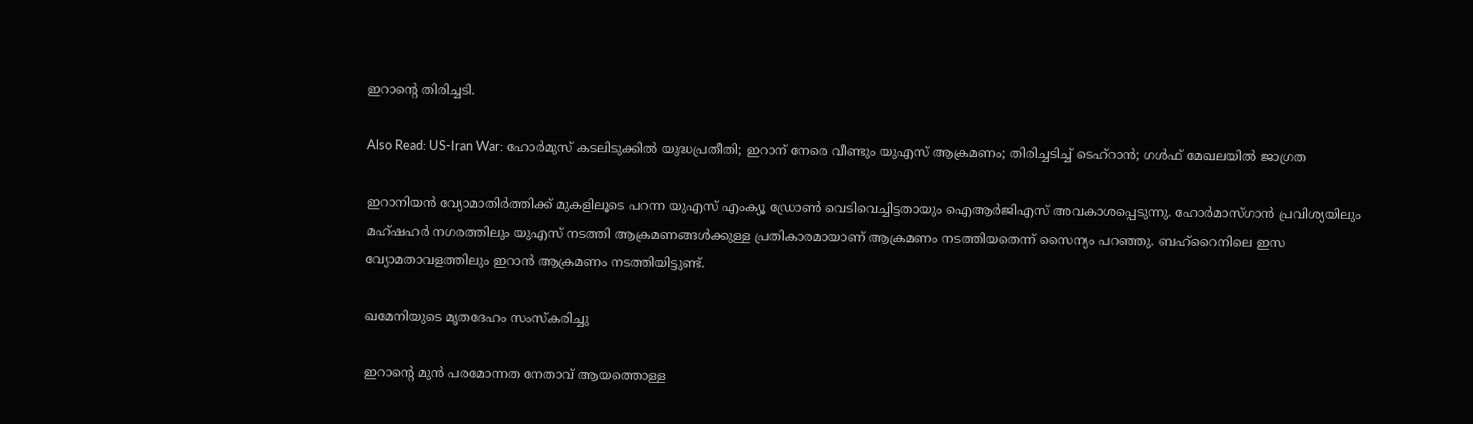ഇറാന്റെ തിരിച്ചടി.

Also Read: US-Iran War: ഹോർമുസ് കടലിടുക്കിൽ യുദ്ധപ്രതീതി; ഇറാന് നേരെ വീണ്ടും യുഎസ് ആക്രമണം; തിരിച്ചടിച്ച് ടെഹ്‌റാന്‍; ഗള്‍ഫ് മേഖലയില്‍ ജാഗ്രത

ഇറാനിയന്‍ വ്യോമാതിര്‍ത്തിക്ക് മുകളിലൂടെ പറന്ന യുഎസ് എംക്യൂ ഡ്രോണ്‍ വെടിവെച്ചിട്ടതായും ഐആര്‍ജിഎസ് അവകാശപ്പെടുന്നു. ഹോര്‍മാസ്ഗാന്‍ പ്രവിശ്യയിലും മഹ്ഷഹര്‍ നഗരത്തിലും യുഎസ് നടത്തി ആക്രമണങ്ങള്‍ക്കുള്ള പ്രതികാരമായാണ് ആക്രമണം നടത്തിയതെന്ന് സൈന്യം പറഞ്ഞു. ബഹ്‌റൈനിലെ ഇസ വ്യോമതാവളത്തിലും ഇറാന്‍ ആക്രമണം നടത്തിയിട്ടുണ്ട്.

ഖമേനിയുടെ മൃതദേഹം സംസ്‌കരിച്ചു

ഇറാന്റെ മുന്‍ പരമോന്നത നേതാവ് ആയത്തൊള്ള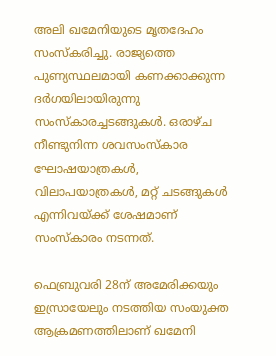അലി ഖമേനിയുടെ മൃതദേഹം സംസ്‌കരിച്ചു. രാജ്യത്തെ പുണ്യസ്ഥലമായി കണക്കാക്കുന്ന ദര്‍ഗയിലായിരുന്നു സംസ്‌കാരച്ചടങ്ങുകള്‍. ഒരാഴ്ച നീണ്ടുനിന്ന ശവസംസ്‌കാര ഘോഷയാത്രകള്‍, വിലാപയാത്രകള്‍, മറ്റ് ചടങ്ങുകള്‍ എന്നിവയ്ക്ക് ശേഷമാണ് സംസ്‌കാരം നടന്നത്.

ഫെബ്രുവരി 28ന് അമേരിക്കയും ഇസ്രായേലും നടത്തിയ സംയുക്ത ആക്രമണത്തിലാണ് ഖമേനി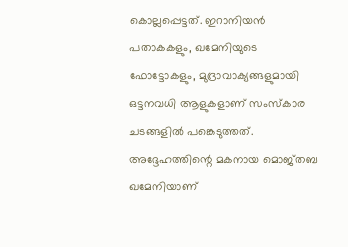കൊല്ലപ്പെട്ടത്. ഇറാനിയന്‍ പതാകകളും, ഖമേനിയുടെ ഫോട്ടോകളും, മുദ്രാവാക്യങ്ങളുമായി ഒട്ടനവധി ആളുകളാണ് സംസ്‌കാര ചടങ്ങളില്‍ പങ്കെടുത്തത്. അദ്ദേഹത്തിന്റെ മകനായ മൊജ്തബ ഖമേനിയാണ്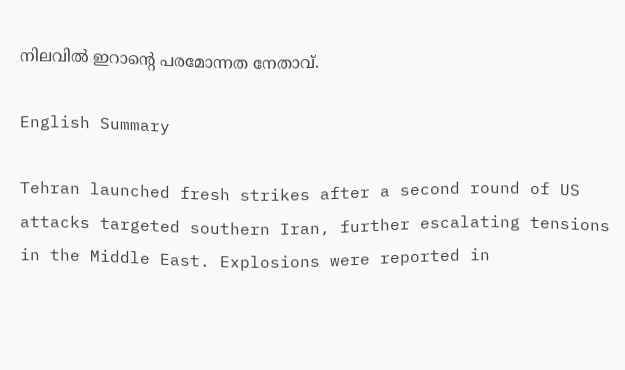നിലവില്‍ ഇറാന്റെ പരമോന്നത നേതാവ്.

English Summary

Tehran launched fresh strikes after a second round of US attacks targeted southern Iran, further escalating tensions in the Middle East. Explosions were reported in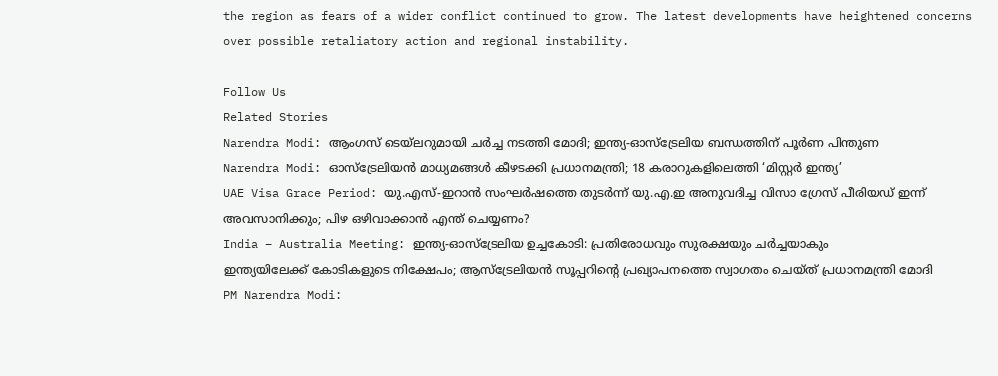the region as fears of a wider conflict continued to grow. The latest developments have heightened concerns over possible retaliatory action and regional instability.

Follow Us
Related Stories
Narendra Modi: ആംഗസ് ടെയ്‌ലറുമായി ചര്‍ച്ച നടത്തി മോദി; ഇന്ത്യ-ഓസ്‌ട്രേലിയ ബന്ധത്തിന് പൂര്‍ണ പിന്തുണ
Narendra Modi: ഓസ്‌ട്രേലിയന്‍ മാധ്യമങ്ങള്‍ കീഴടക്കി പ്രധാനമന്ത്രി; 18 കരാറുകളിലെത്തി ‘മിസ്റ്റര്‍ ഇന്ത്യ’
UAE Visa Grace Period: യു.എസ്-ഇറാൻ സംഘർഷത്തെ തുടർന്ന് യു.എ.ഇ അനുവദിച്ച വിസാ ഗ്രേസ് പീരിയഡ് ഇന്ന് അവസാനിക്കും; പിഴ ഒഴിവാക്കാൻ എന്ത് ചെയ്യണം?
India – Australia Meeting: ഇന്ത്യ-ഓസ്‌ട്രേലിയ ഉച്ചകോടി: പ്രതിരോധവും സുരക്ഷയും ചർച്ചയാകും
ഇന്ത്യയിലേക്ക് കോടികളുടെ നിക്ഷേപം; ആസ്ട്രേലിയൻ സൂപ്പറിന്റെ പ്രഖ്യാപനത്തെ സ്വാഗതം ചെയ്ത് പ്രധാനമന്ത്രി മോദി
PM Narendra Modi: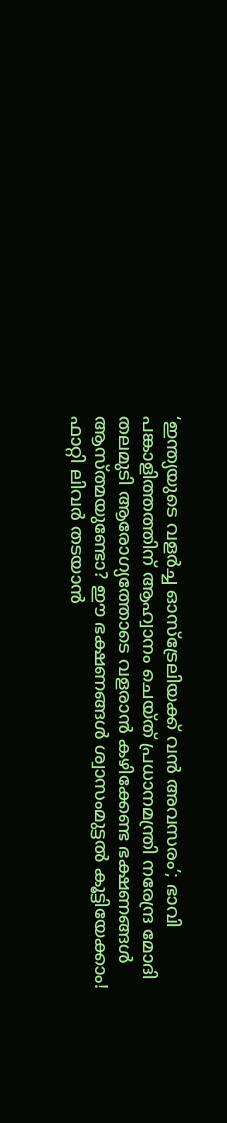‘ഇന്ത്യയുടെ വളർച്ച ഓസ്‌ട്രേലിയക്ക് വൻ അവസരം’; ഭാവി പങ്കാളിത്തത്തിന് ആഹ്വാനം ചെയ്ത് പ്രധാനമന്ത്രി നരേന്ദ്ര മോദി
തലമുടി ആരോഗ്യത്തോടെ വളരാൻ കഴിക്കേണ്ട ഭക്ഷണങ്ങൾ
ആസ്ത്മയുണ്ടോ? ഈ ഭക്ഷണങ്ങൾ ശ്വാസംമുട്ടൽ കൂട്ടിയേക്കാം!
ഫാറ്റി ലിവർ തടയാൻ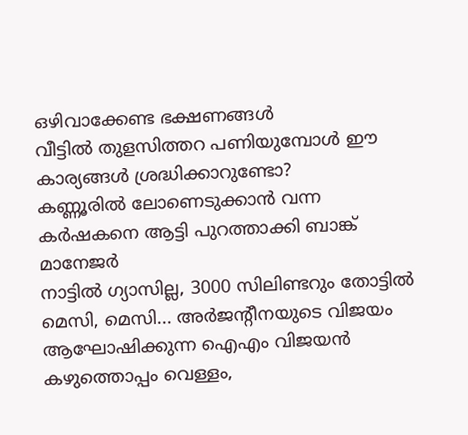ഒഴിവാക്കേണ്ട ഭക്ഷണങ്ങൾ
വീട്ടിൽ തുളസിത്തറ പണിയുമ്പോൾ ഈ കാര്യങ്ങൾ ശ്രദ്ധിക്കാറുണ്ടോ?
കണ്ണൂരിൽ ലോണെടുക്കാൻ വന്ന കർഷകനെ ആട്ടി പുറത്താക്കി ബാങ്ക് മാനേജർ
നാട്ടിൽ ഗ്യാസില്ല, 3000 സിലിണ്ടറും തോട്ടിൽ
മെസി, മെസി... അർജൻ്റീനയുടെ വിജയം ആഘോഷിക്കുന്ന ഐഎം വിജയൻ
കഴുത്തൊപ്പം വെള്ളം,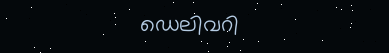ഡെലിവറി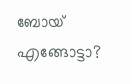ബോയ് എങ്ങോട്ടാ?